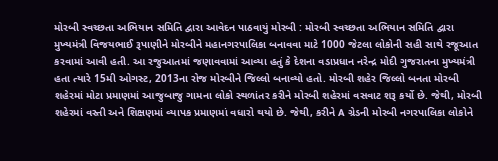મોરબી સ્વચ્છતા અભિયાન સમિતિ દ્વારા આવેદન પાઠવાયું મોરબી : મોરબી સ્વચ્છતા અભિયાન સમિતિ દ્વારા મુખ્યમંત્રી વિજયભાઈ રૂપાણીને મોરબીને મહાનગરપાલિકા બનાવવા માટે 1000 જેટલા લોકોની સહી સાથે રજૂઆત કરવામાં આવી હતી. આ રજુઆતમાં જણાવવામાં આવ્યા હતું કે દેશના વડાપ્રધાન નરેન્દ્ર મોદી ગુજરાતના મુખ્યમંત્રી હતા ત્યારે 15મી ઓગસ્ટ, 2013ના રોજ મોરબીને જિલ્લો બનાવ્યો હતો. મોરબી શહેર જિલ્લો બનતા મોરબી શહેરમાં મોટા પ્રમાણમાં આજુબાજુ ગામના લોકો સ્થળાંતર કરીને મોરબી શહેરમાં વસવાટ શરૂ કર્યો છે. જેથી, મોરબી શહેરમાં વસ્તી અને શિક્ષણમાં વ્યાપક પ્રમાણમાં વધારો થયો છે. જેથી, કરીને A ગ્રેડની મોરબી નગરપાલિકા લોકોને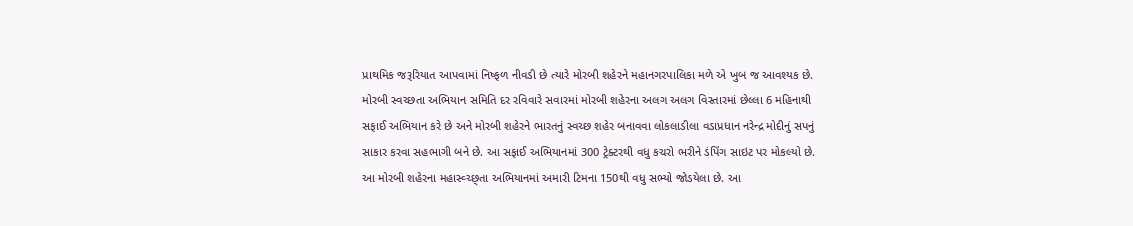પ્રાથમિક જરૂરિયાત આપવામાં નિષ્ફળ નીવડી છે ત્યારે મોરબી શહેરને મહાનગરપાલિકા મળે એ ખુબ જ આવશ્યક છે. મોરબી સ્વચ્છતા અભિયાન સમિતિ દર રવિવારે સવારમાં મોરબી શહેરના અલગ અલગ વિસ્તારમાં છેલ્લા 6 મહિનાથી સફાઈ અભિયાન કરે છે અને મોરબી શહેરને ભારતનું સ્વચ્છ શહેર બનાવવા લોકલાડીલા વડાપ્રધાન નરેન્દ્ર મોદીનું સપનું સાકાર કરવા સહભાગી બને છે. આ સફાઈ અભિયાનમાં 300 ટ્રેક્ટરથી વધુ કચરો ભરીને ડંપિંગ સાઇટ પર મોકલ્યો છે. આ મોરબી શહેરના મહાસ્વ્ચ્છ્તા અભિયાનમાં અમારી ટિમના 150થી વધુ સભ્યો જોડયેલા છે. આ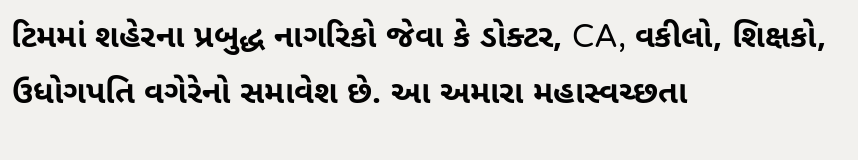ટિમમાં શહેરના પ્રબુદ્ધ નાગરિકો જેવા કે ડોક્ટર, CA, વકીલો, શિક્ષકો, ઉધોગપતિ વગેરેનો સમાવેશ છે. આ અમારા મહાસ્વચ્છતા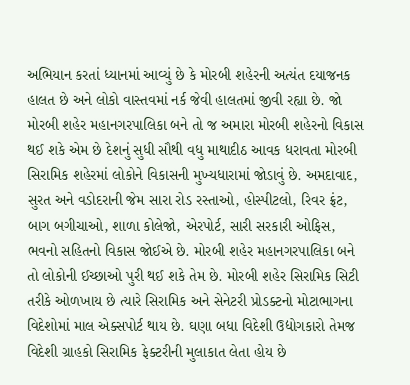અભિયાન કરતાં ધ્યાનમાં આવ્યું છે કે મોરબી શહેરની અત્યંત દયાજનક હાલત છે અને લોકો વાસ્તવમાં નર્ક જેવી હાલતમાં જીવી રહ્યા છે. જો મોરબી શહેર મહાનગરપાલિકા બને તો જ અમારા મોરબી શહેરનો વિકાસ થઈ શકે એમ છે દેશનું સુધી સૌથી વધુ માથાદીઠ આવક ધરાવતા મોરબી સિરામિક શહેરમાં લોકોને વિકાસની મુખ્યધારામાં જોડાવું છે. અમદાવાદ, સુરત અને વડોદરાની જેમ સારા રોડ રસ્તાઓ, હોસ્પીટલો, રિવર ફ્રંટ, બાગ બગીચાઓ, શાળા કોલેજો, એરપોર્ટ, સારી સરકારી ઓફિસ, ભવનો સહિતનો વિકાસ જોઈએ છે. મોરબી શહેર મહાનગરપાલિકા બને તો લોકોની ઈચ્છાઓ પુરી થઈ શકે તેમ છે. મોરબી શહેર સિરામિક સિટી તરીકે ઓળખાય છે ત્યારે સિરામિક અને સેનેટરી પ્રોડક્ટનો મોટાભાગના વિદેશોમાં માલ એક્સપોર્ટ થાય છે. ઘણા બધા વિદેશી ઉદ્યોગકારો તેમજ વિદેશી ગ્રાહકો સિરામિક ફેક્ટરીની મુલાકાત લેતા હોય છે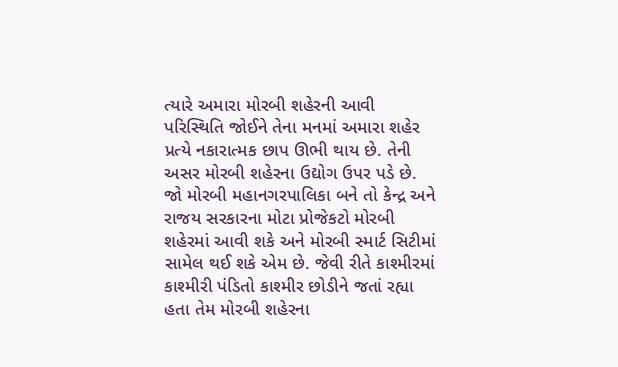ત્યારે અમારા મોરબી શહેરની આવી પરિસ્થિતિ જોઈને તેના મનમાં અમારા શહેર પ્રત્યે નકારાત્મક છાપ ઊભી થાય છે. તેની અસર મોરબી શહેરના ઉદ્યોગ ઉપર પડે છે. જો મોરબી મહાનગરપાલિકા બને તો કેન્દ્ર અને રાજય સરકારના મોટા પ્રોજેકટો મોરબી શહેરમાં આવી શકે અને મોરબી સ્માર્ટ સિટીમાં સામેલ થઈ શકે એમ છે. જેવી રીતે કાશ્મીરમાં કાશ્મીરી પંડિતો કાશ્મીર છોડીને જતાં રહ્યા હતા તેમ મોરબી શહેરના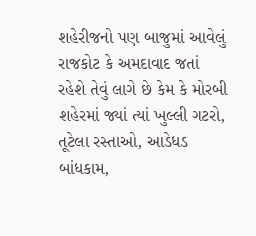શહેરીજનો પણ બાજુમાં આવેલું રાજકોટ કે અમદાવાદ જતાં રહેશે તેવું લાગે છે કેમ કે મોરબી શહેરમાં જ્યાં ત્યાં ખુલ્લી ગટરો, તૂટેલા રસ્તાઓ, આડેધડ બાંધકામ,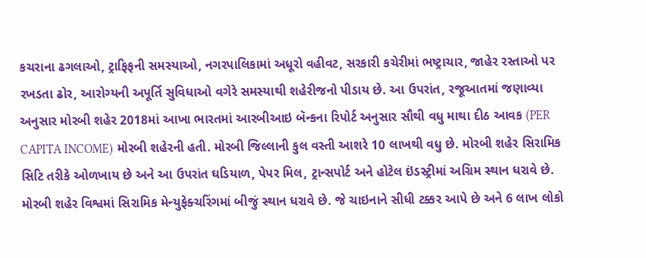કચરાના ઢગલાઓ, ટ્રાફિફની સમસ્યાઓ, નગરપાલિકામાં અધૂરો વહીવટ, સરકારી કચેરીમાં ભષ્ટ્રાચાર, જાહેર રસ્તાઓ પર રખડતા ઢોર, આરોગ્યની અપૂર્તિ સુવિધાઓ વગેરે સમસ્યાથી શહેરીજનો પીડાય છે. આ ઉપરાંત, રજૂઆતમાં જણાવ્યા અનુસાર મોરબી શહેર 2018માં આખા ભારતમાં આરબીઆઇ બૅન્કના રિપોર્ટ અનુસાર સૌથી વધુ માથા દીઠ આવક (PER CAPITA INCOME) મોરબી શહેરની હતી. મોરબી જિલ્લાની કુલ વસ્તી આશરે 10 લાખથી વધુ છે. મોરબી શહેર સિરામિક સિટિ તરીકે ઓળખાય છે અને આ ઉપરાંત ઘડિયાળ, પેપર મિલ, ટ્રાન્સપોર્ટ અને હોટેલ ઇંડસ્ટ્રીમાં અગ્રિમ સ્થાન ધરાવે છે. મોરબી શહેર વિશ્વમાં સિરામિક મેન્યુફેક્ચરિંગમાં બીજું સ્થાન ધરાવે છે. જે ચાઇનાને સીધી ટક્કર આપે છે અને 6 લાખ લોકો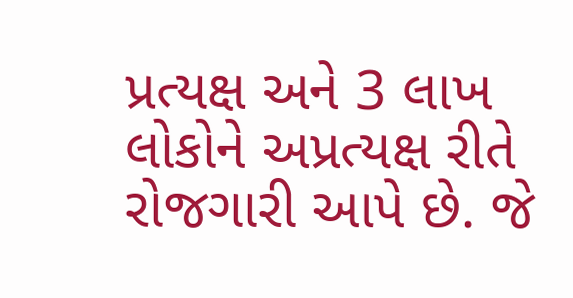પ્રત્યક્ષ અને 3 લાખ લોકોને અપ્રત્યક્ષ રીતે રોજગારી આપે છે. જે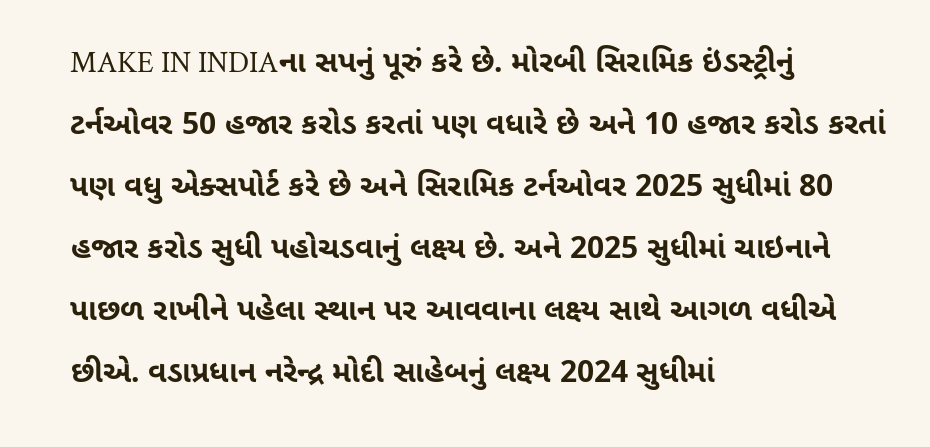MAKE IN INDIAના સપનું પૂરું કરે છે. મોરબી સિરામિક ઇંડસ્ટ્રીનું ટર્નઓવર 50 હજાર કરોડ કરતાં પણ વધારે છે અને 10 હજાર કરોડ કરતાં પણ વધુ એક્સપોર્ટ કરે છે અને સિરામિક ટર્નઓવર 2025 સુધીમાં 80 હજાર કરોડ સુધી પહોચડવાનું લક્ષ્ય છે. અને 2025 સુધીમાં ચાઇનાને પાછળ રાખીને પહેલા સ્થાન પર આવવાના લક્ષ્ય સાથે આગળ વધીએ છીએ. વડાપ્રધાન નરેન્દ્ર મોદી સાહેબનું લક્ષ્ય 2024 સુધીમાં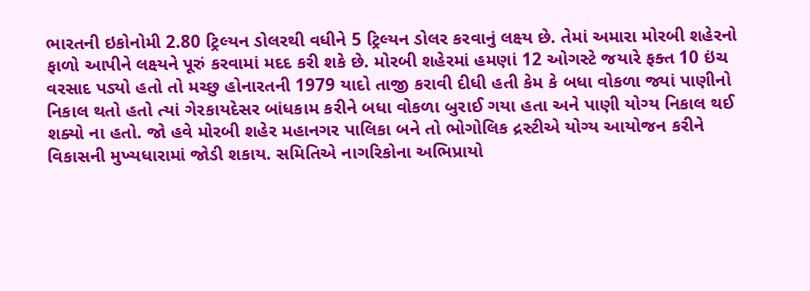ભારતની ઇકોનોમી 2.80 ટ્રિલ્યન ડોલરથી વધીને 5 ટ્રિલ્યન ડોલર કરવાનું લક્ષ્ય છે. તેમાં અમારા મોરબી શહેરનો ફાળો આપીને લક્ષ્યને પૂરું કરવામાં મદદ કરી શકે છે. મોરબી શહેરમાં હમણાં 12 ઓગસ્ટે જયારે ફક્ત 10 ઇંચ વરસાદ પડ્યો હતો તો મચ્છુ હોનારતની 1979 યાદો તાજી કરાવી દીધી હતી કેમ કે બધા વોકળા જ્યાં પાણીનો નિકાલ થતો હતો ત્યાં ગેરકાયદેસર બાંધકામ કરીને બધા વોકળા બુરાઈ ગયા હતા અને પાણી યોગ્ય નિકાલ થઈ શક્યો ના હતો. જો હવે મોરબી શહેર મહાનગર પાલિકા બને તો ભોગોલિક દ્રસ્ટીએ યોગ્ય આયોજન કરીને વિકાસની મુખ્યધારામાં જોડી શકાય. સમિતિએ નાગરિકોના અભિપ્રાયો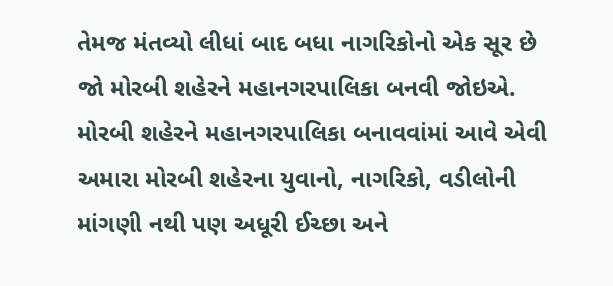તેમજ મંતવ્યો લીધાં બાદ બધા નાગરિકોનો એક સૂર છે જો મોરબી શહેરને મહાનગરપાલિકા બનવી જોઇએ. મોરબી શહેરને મહાનગરપાલિકા બનાવવાંમાં આવે એવી અમારા મોરબી શહેરના યુવાનો, નાગરિકો, વડીલોની માંગણી નથી પણ અધૂરી ઈચ્છા અને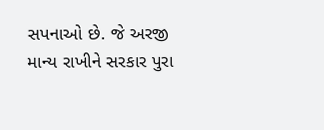સપનાઓ છે. જે અરજી માન્ય રાખીને સરકાર પુરા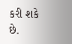કરી શકે છે.